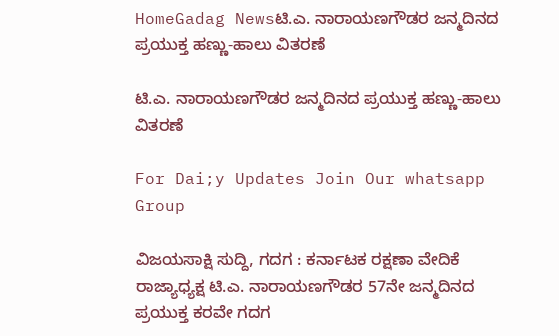HomeGadag Newsಟಿ.ಎ. ನಾರಾಯಣಗೌಡರ ಜನ್ಮದಿನದ ಪ್ರಯುಕ್ತ ಹಣ್ಣು-ಹಾಲು ವಿತರಣೆ

ಟಿ.ಎ. ನಾರಾಯಣಗೌಡರ ಜನ್ಮದಿನದ ಪ್ರಯುಕ್ತ ಹಣ್ಣು-ಹಾಲು ವಿತರಣೆ

For Dai;y Updates Join Our whatsapp Group

ವಿಜಯಸಾಕ್ಷಿ ಸುದ್ದಿ, ಗದಗ : ಕರ್ನಾಟಕ ರಕ್ಷಣಾ ವೇದಿಕೆ ರಾಜ್ಯಾಧ್ಯಕ್ಷ ಟಿ.ಎ. ನಾರಾಯಣಗೌಡರ 57ನೇ ಜನ್ಮದಿನದ ಪ್ರಯುಕ್ತ ಕರವೇ ಗದಗ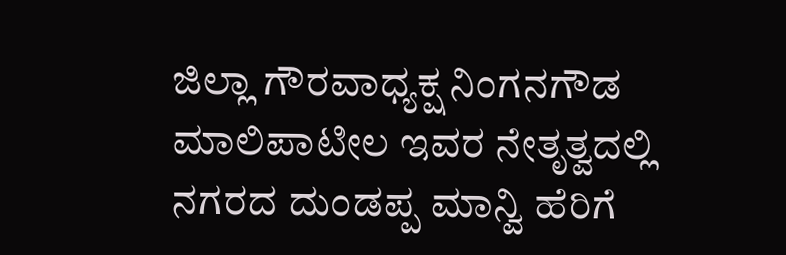ಜಿಲ್ಲಾ ಗೌರವಾಧ್ಯಕ್ಷ ನಿಂಗನಗೌಡ ಮಾಲಿಪಾಟೀಲ ಇವರ ನೇತೃತ್ವದಲ್ಲಿ ನಗರದ ದುಂಡಪ್ಪ ಮಾನ್ವಿ ಹೆರಿಗೆ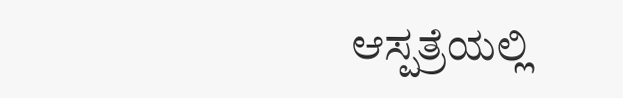ಆಸ್ಪತ್ರೆಯಲ್ಲಿ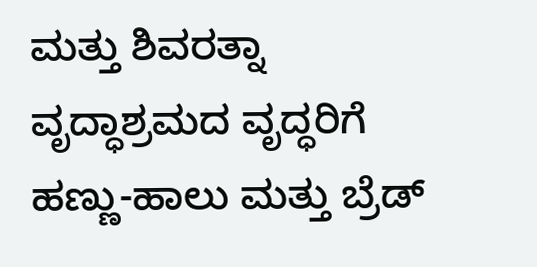ಮತ್ತು ಶಿವರತ್ನಾ ವೃದ್ಧಾಶ್ರಮದ ವೃದ್ಧರಿಗೆ ಹಣ್ಣು-ಹಾಲು ಮತ್ತು ಬ್ರೆಡ್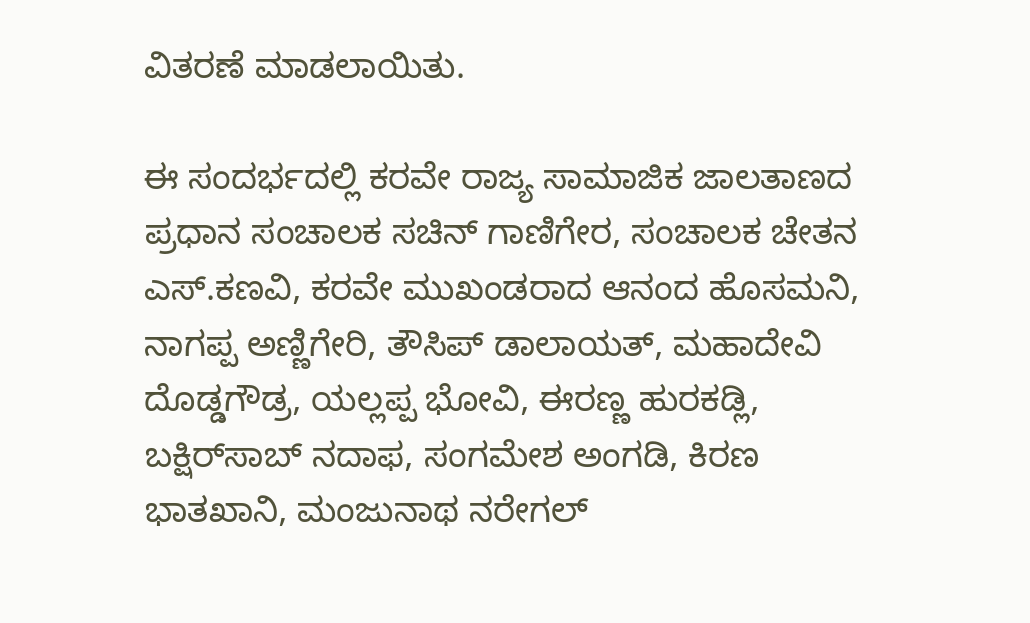ವಿತರಣೆ ಮಾಡಲಾಯಿತು.

ಈ ಸಂದರ್ಭದಲ್ಲಿ ಕರವೇ ರಾಜ್ಯ ಸಾಮಾಜಿಕ ಜಾಲತಾಣದ ಪ್ರಧಾನ ಸಂಚಾಲಕ ಸಚಿನ್ ಗಾಣಿಗೇರ, ಸಂಚಾಲಕ ಚೇತನ ಎಸ್.ಕಣವಿ, ಕರವೇ ಮುಖಂಡರಾದ ಆನಂದ ಹೊಸಮನಿ, ನಾಗಪ್ಪ ಅಣ್ಣಿಗೇರಿ, ತೌಸಿಪ್ ಡಾಲಾಯತ್, ಮಹಾದೇವಿ ದೊಡ್ಡಗೌಡ್ರ, ಯಲ್ಲಪ್ಪ ಭೋವಿ, ಈರಣ್ಣ ಹುರಕಡ್ಲಿ, ಬಕ್ಷಿರ್‌ಸಾಬ್ ನದಾಫ, ಸಂಗಮೇಶ ಅಂಗಡಿ, ಕಿರಣ ಭಾತಖಾನಿ, ಮಂಜುನಾಥ ನರೇಗಲ್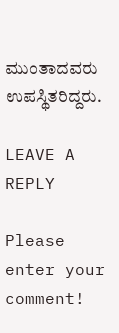ಮುಂತಾದವರು ಉಪಸ್ಥಿತರಿದ್ದರು.

LEAVE A REPLY

Please enter your comment!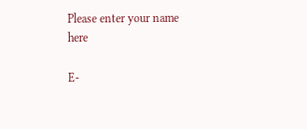Please enter your name here

E-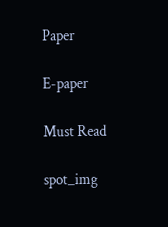Paper

E-paper

Must Read

spot_img